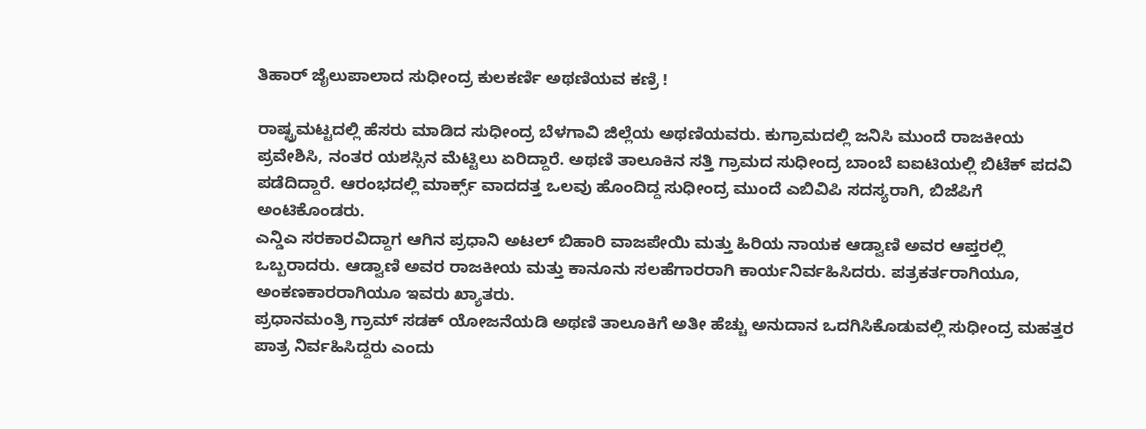ತಿಹಾರ್ ಜೈಲುಪಾಲಾದ ಸುಧೀಂದ್ರ ಕುಲಕರ್ಣಿ ಅಥಣಿಯವ ಕಣ್ರಿ !

ರಾಷ್ಟ್ರಮಟ್ಟದಲ್ಲಿ ಹೆಸರು ಮಾಡಿದ ಸುಧೀಂದ್ರ ಬೆಳಗಾವಿ ಜಿಲ್ಲೆಯ ಅಥಣಿಯವರು. ಕುಗ್ರಾಮದಲ್ಲಿ ಜನಿಸಿ ಮುಂದೆ ರಾಜಕೀಯ ಪ್ರವೇಶಿಸಿ, ನಂತರ ಯಶಸ್ಸಿನ ಮೆಟ್ಟಿಲು ಏರಿದ್ದಾರೆ. ಅಥಣಿ ತಾಲೂಕಿನ ಸತ್ತಿ ಗ್ರಾಮದ ಸುಧೀಂದ್ರ ಬಾಂಬೆ ಐಐಟಿಯಲ್ಲಿ ಬಿಟೆಕ್ ಪದವಿ ಪಡೆದಿದ್ದಾರೆ. ಆರಂಭದಲ್ಲಿ ಮಾರ್ಕ್ಸ್ ವಾದದತ್ತ ಒಲವು ಹೊಂದಿದ್ದ ಸುಧೀಂದ್ರ ಮುಂದೆ ಎಬಿವಿಪಿ ಸದಸ್ಯರಾಗಿ, ಬಿಜೆಪಿಗೆ ಅಂಟಿಕೊಂಡರು.
ಎನ್ಡಿಎ ಸರಕಾರವಿದ್ದಾಗ ಆಗಿನ ಪ್ರಧಾನಿ ಅಟಲ್ ಬಿಹಾರಿ ವಾಜಪೇಯಿ ಮತ್ತು ಹಿರಿಯ ನಾಯಕ ಆಡ್ವಾಣಿ ಅವರ ಆಪ್ತರಲ್ಲಿ ಒಬ್ಬರಾದರು. ಆಡ್ವಾಣಿ ಅವರ ರಾಜಕೀಯ ಮತ್ತು ಕಾನೂನು ಸಲಹೆಗಾರರಾಗಿ ಕಾರ್ಯನಿರ್ವಹಿಸಿದರು. ಪತ್ರಕರ್ತರಾಗಿಯೂ, ಅಂಕಣಕಾರರಾಗಿಯೂ ಇವರು ಖ್ಯಾತರು.
ಪ್ರಧಾನಮಂತ್ರಿ ಗ್ರಾಮ್ ಸಡಕ್ ಯೋಜನೆಯಡಿ ಅಥಣಿ ತಾಲೂಕಿಗೆ ಅತೀ ಹೆಚ್ಚು ಅನುದಾನ ಒದಗಿಸಿಕೊಡುವಲ್ಲಿ ಸುಧೀಂದ್ರ ಮಹತ್ತರ ಪಾತ್ರ ನಿರ್ವಹಿಸಿದ್ದರು ಎಂದು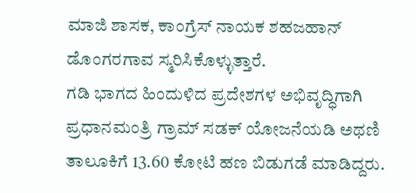ಮಾಜಿ ಶಾಸಕ, ಕಾಂಗ್ರೆಸ್ ನಾಯಕ ಶಹಜಹಾನ್ ಡೊಂಗರಗಾವ ಸ್ಮರಿಸಿಕೊಳ್ಳುತ್ತಾರೆ.
ಗಡಿ ಭಾಗದ ಹಿಂದುಳಿದ ಪ್ರದೇಶಗಳ ಅಭಿವೃದ್ಧಿಗಾಗಿ ಪ್ರಧಾನಮಂತ್ರಿ ಗ್ರಾಮ್ ಸಡಕ್ ಯೋಜನೆಯಡಿ ಅಥಣಿ ತಾಲೂಕಿಗೆ 13.60 ಕೋಟಿ ಹಣ ಬಿಡುಗಡೆ ಮಾಡಿದ್ದರು.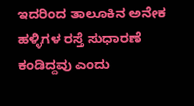ಇದರಿಂದ ತಾಲೂಕಿನ ಅನೇಕ ಹಳ್ಳಿಗಳ ರಸ್ತೆ ಸುಧಾರಣೆ ಕಂಡಿದ್ದವು ಎಂದು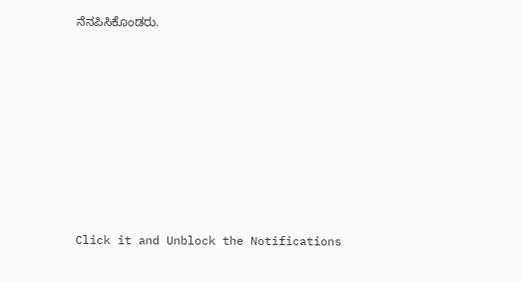ನೆನಪಿಸಿಕೊಂಡರು.












Click it and Unblock the Notifications